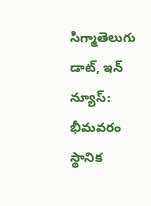సిగ్మాతెలుగు డాట్, ఇన్ న్యూస్: భీమవరం స్థానిక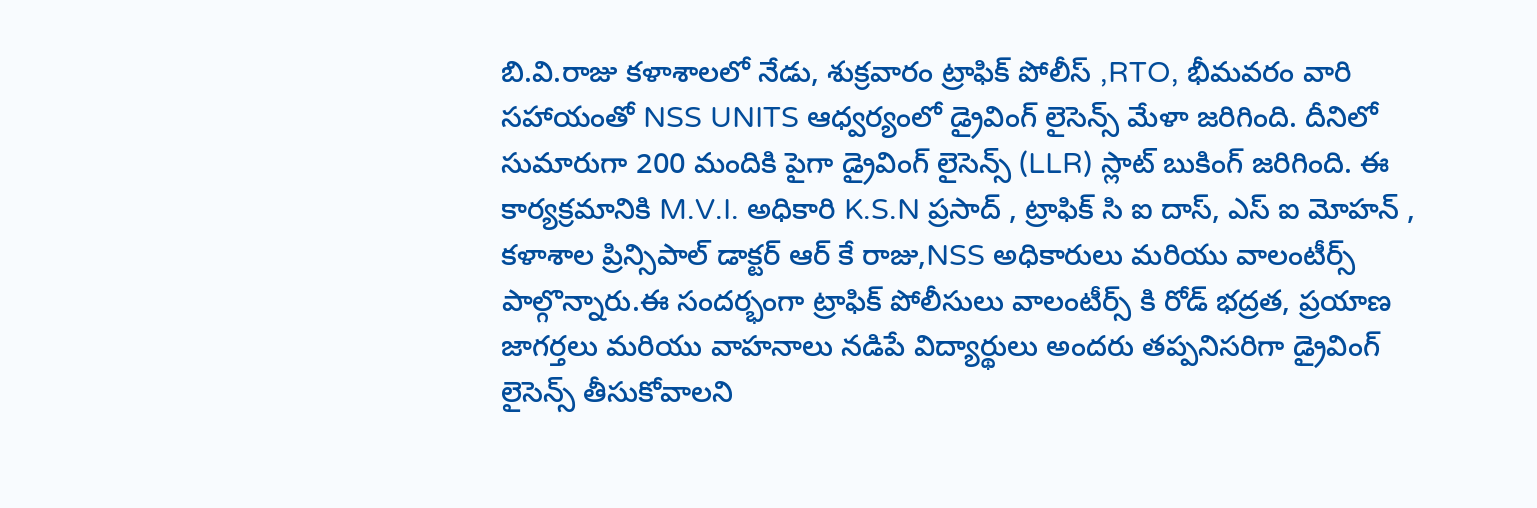బి.వి.రాజు కళాశాలలో నేడు, శుక్రవారం ట్రాఫిక్ పోలీస్ ,RTO, భీమవరం వారి సహాయంతో NSS UNITS ఆధ్వర్యంలో డ్రైవింగ్ లైసెన్స్ మేళా జరిగింది. దీనిలో సుమారుగా 200 మందికి పైగా డ్రైవింగ్ లైసెన్స్ (LLR) స్లాట్ బుకింగ్ జరిగింది. ఈ కార్యక్రమానికి M.V.I. అధికారి K.S.N ప్రసాద్ , ట్రాఫిక్ సి ఐ దాస్, ఎస్ ఐ మోహన్ , కళాశాల ప్రిన్సిపాల్ డాక్టర్ ఆర్ కే రాజు,NSS అధికారులు మరియు వాలంటీర్స్ పాల్గొన్నారు.ఈ సందర్భంగా ట్రాఫిక్ పోలీసులు వాలంటీర్స్ కి రోడ్ భద్రత, ప్రయాణ జాగర్తలు మరియు వాహనాలు నడిపే విద్యార్థులు అందరు తప్పనిసరిగా డ్రైవింగ్ లైసెన్స్ తీసుకోవాలని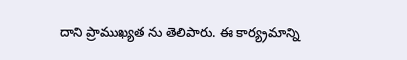దాని ప్రాముఖ్యత ను తెలిపారు. ఈ కార్య్రమాన్ని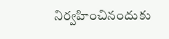నిర్వహించినందుకు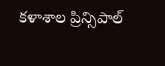కళాశాల ప్రిన్సిపాల్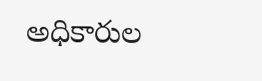అధికారుల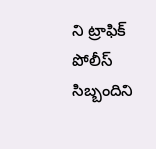ని ట్రాఫిక్ పోలీస్ సిబ్బందిని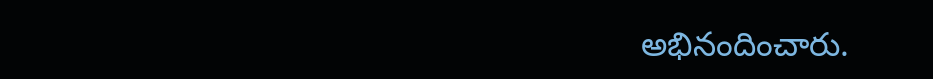అభినందించారు.